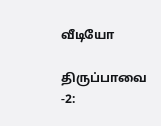வீடியோ

திருப்பாவை -2: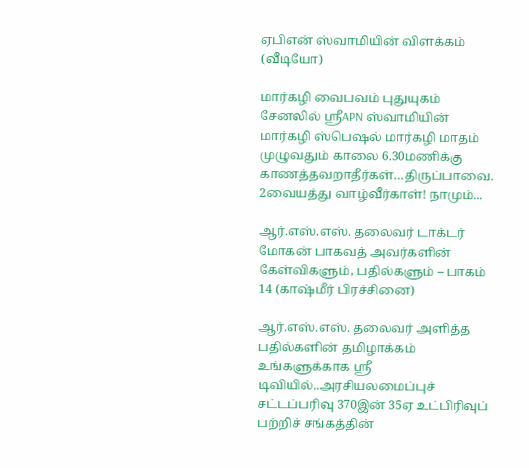ஏபிஎன் ஸ்வாமியின் விளக்கம் (வீடியோ)

மார்கழி வைபவம் புதுயுகம் சேனலில் ஶ்ரீAPN ஸ்வாமியின் மார்கழி ஸ்பெஷல் மார்கழி மாதம் முழுவதும் காலை 6.30மணிக்கு காணத்தவறாதீர்கள்…திருப்பாவை. 2வையத்து வாழ்வீர்காள்! நாமும்...

ஆர்.எஸ்.எஸ். தலைவர் டாக்டர் மோகன் பாகவத் அவர்களின் கேள்விகளும், பதில்களும் – பாகம் 14 (காஷ்மீர் பிரச்சினை)

ஆர்.எஸ்.எஸ். தலைவர் அளித்த பதில்களின் தமிழாக்கம் உங்களுக்காக ஸ்ரீ டிவியில்..அரசியலமைப்புச் சட்டப்பரிவு 370இன் 35ஏ உட்பிரிவுப் பற்றிச் சங்கத்தின்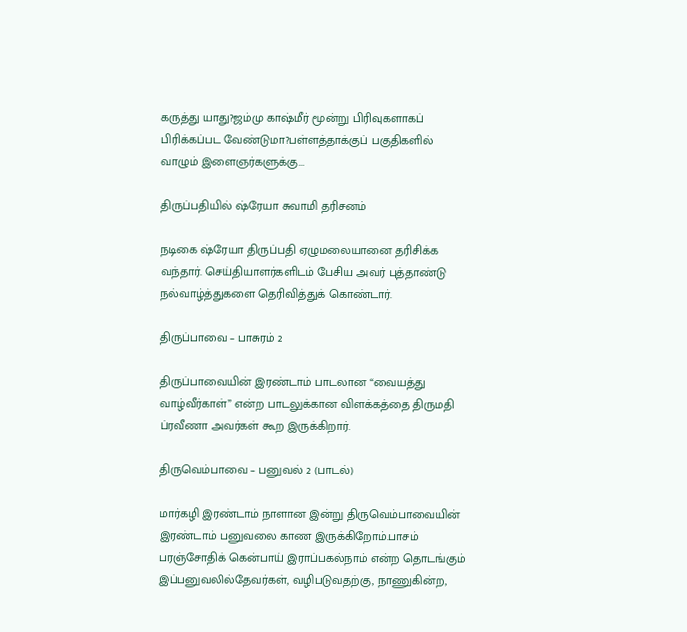கருத்து யாது?ஜம்மு காஷ்மீர் மூன்று பிரிவுகளாகப் பிரிக்கப்பட வேண்டுமா?பள்ளத்தாக்குப் பகுதிகளில் வாழும் இளைஞர்களுக்கு...

திருப்பதியில் ஷ்ரேயா சுவாமி தரிசனம்

நடிகை ஷ்ரேயா திருப்பதி ஏழுமலையானை தரிசிக்க வந்தார். செய்தியாளர்களிடம் பேசிய அவர் புத்தாண்டு நல்வாழ்த்துகளை தெரிவித்துக் கொண்டார்.

திருப்பாவை – பாசுரம் 2

திருப்பாவையின் இரண்டாம் பாடலான “வையத்து வாழ்வீர்காள்” என்ற பாடலுக்கான விளக்கத்தை திருமதி ப்ரவீணா அவர்கள் கூற இருக்கிறார்.

திருவெம்பாவை – பனுவல் 2 (பாடல்)

மார்கழி இரண்டாம் நாளான இன்று திருவெம்பாவையின் இரண்டாம் பனுவலை காண இருக்கிறோம்.பாசம் பரஞ்சோதிக் கென்பாய் இராப்பகல்நாம் என்ற தொடங்கும் இப்பனுவலில்தேவர்கள், வழிபடுவதற்கு, நாணுகின்ற,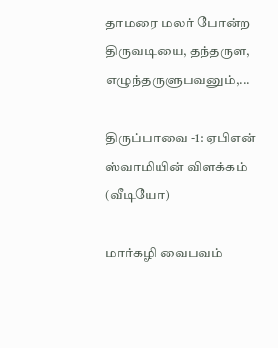தாமரை மலர் போன்ற திருவடியை, தந்தருள, எழுந்தருளுபவனும்,...

திருப்பாவை -1: ஏபிஎன் ஸ்வாமியின் விளக்கம் (வீடியோ)

மார்கழி வைபவம்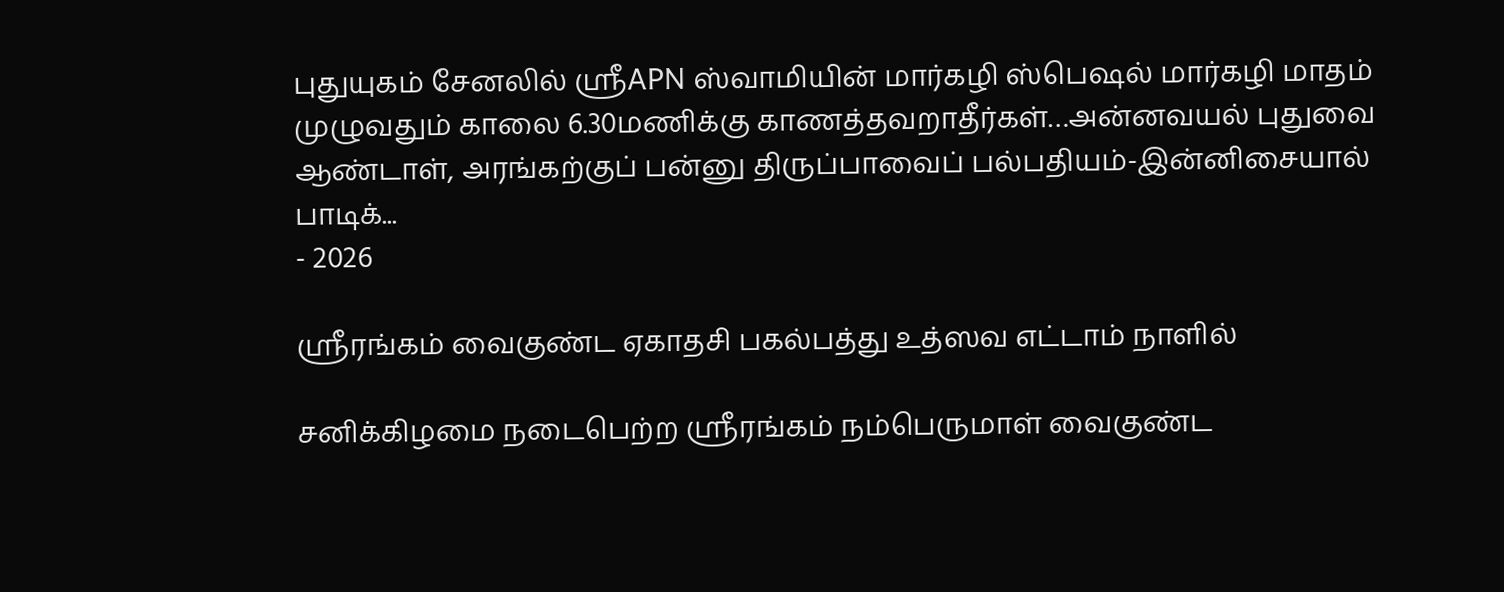புதுயுகம் சேனலில் ஶ்ரீAPN ஸ்வாமியின் மார்கழி ஸ்பெஷல் மார்கழி மாதம் முழுவதும் காலை 6.30மணிக்கு காணத்தவறாதீர்கள்…அன்னவயல் புதுவை ஆண்டாள், அரங்கற்குப் பன்னு திருப்பாவைப் பல்பதியம்-இன்னிசையால் பாடிக்...
- 2026

ஸ்ரீரங்கம் வைகுண்ட ஏகாதசி பகல்பத்து உத்ஸவ எட்டாம் நாளில்

சனிக்கிழமை நடைபெற்ற ஸ்ரீரங்கம் நம்பெருமாள் வைகுண்ட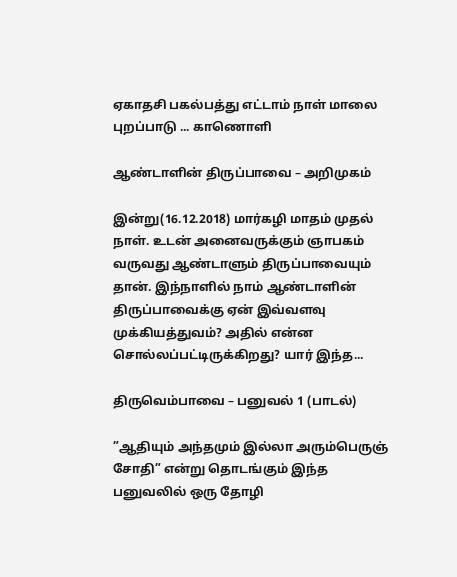ஏகாதசி பகல்பத்து எட்டாம் நாள் மாலை புறப்பாடு ... காணொளி

ஆண்டாளின் திருப்பாவை – அறிமுகம்

இன்று(16.12.2018) மார்கழி மாதம் முதல் நாள். உடன் அனைவருக்கும் ஞாபகம் வருவது ஆண்டாளும் திருப்பாவையும் தான். இந்நாளில் நாம் ஆண்டாளின் திருப்பாவைக்கு ஏன் இவ்வளவு முக்கியத்துவம்? அதில் என்ன சொல்லப்பட்டிருக்கிறது? யார் இந்த...

திருவெம்பாவை – பனுவல் 1 (பாடல்)

”ஆதியும் அந்தமும் இல்லா அரும்பெருஞ் சோதி” என்று தொடங்கும் இந்த பனுவலில் ஒரு தோழி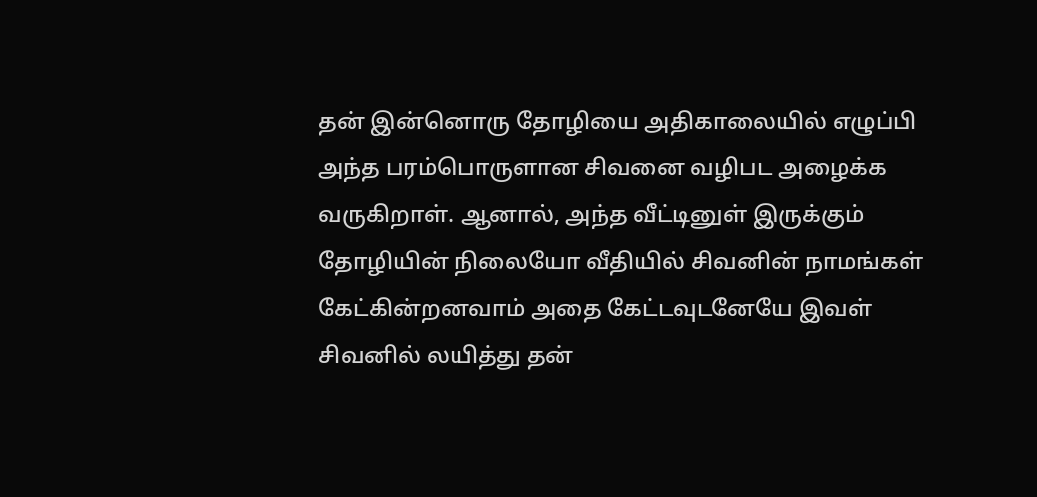தன் இன்னொரு தோழியை அதிகாலையில் எழுப்பி அந்த பரம்பொருளான சிவனை வழிபட அழைக்க வருகிறாள். ஆனால், அந்த வீட்டினுள் இருக்கும் தோழியின் நிலையோ வீதியில் சிவனின் நாமங்கள் கேட்கின்றனவாம் அதை கேட்டவுடனேயே இவள் சிவனில் லயித்து தன்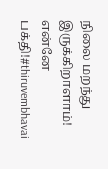நிலை மறந்து இருக்கிறாளாம்! என்னே பக்தி!#thiruvembhavai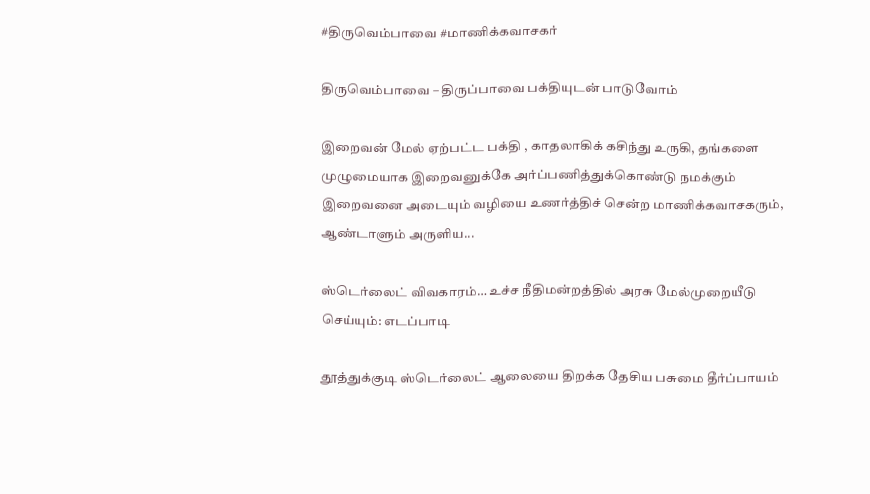#திருவெம்பாவை #மாணிக்கவாசகர்

திருவெம்பாவை – திருப்பாவை பக்தியுடன் பாடுவோம்

இறைவன் மேல் ஏற்பட்ட பக்தி , காதலாகிக் கசிந்து உருகி, தங்களை முழுமையாக இறைவனுக்கே அர்ப்பணித்துக்கொண்டு நமக்கும் இறைவனை அடையும் வழியை உணர்த்திச் சென்ற மாணிக்கவாசகரும், ஆண்டாளும் அருளிய...

ஸ்டெர்லைட் விவகாரம்… உச்ச நீதிமன்றத்தில் அரசு மேல்முறையீடு செய்யும்: எடப்பாடி

தூத்துக்குடி ஸ்டெர்லைட் ஆலையை திறக்க தேசிய பசுமை தீர்ப்பாயம்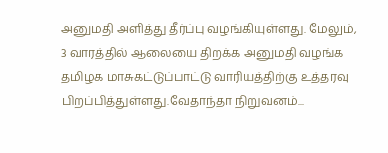அனுமதி அளித்து தீர்ப்பு வழங்கியுள்ளது. மேலும், 3 வாரத்தில் ஆலையை திறக்க அனுமதி வழங்க தமிழக மாசுகட்டுப்பாட்டு வாரியத்திற்கு உத்தரவு பிறப்பித்துள்ளது.வேதாந்தா நிறுவனம்...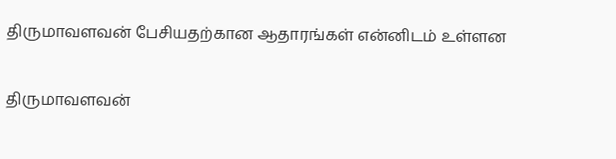திருமாவளவன் பேசியதற்கான ஆதாரங்கள் என்னிடம் உள்ளன

திருமாவளவன்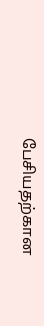பேசியதற்கான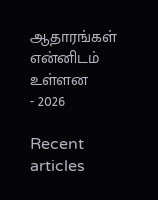ஆதாரங்கள் என்னிடம் உள்ளன
- 2026

Recent articles